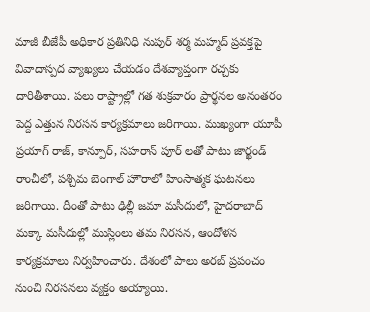మాజీ బీజేపీ అధికార ప్రతినిధి నుపుర్ శర్మ మహ్మద్ ప్రవక్తపై వివాదాస్పద వ్యాఖ్యలు చేయడం దేశవ్యాప్తంగా రచ్చకు దారితీశాయి. పలు రాష్ట్రాల్లో గత శుక్రవారం ప్రార్థనల అనంతరం పెద్ద ఎత్తున నిరసన కార్యక్రమాలు జరిగాయి. ముఖ్యంగా యూపీ ప్రయాగ్ రాజ్, కాన్పూర్, సహరాన్ పూర్ లతో పాటు జార్ఖండ్ రాంచీలో, పశ్చిమ బెంగాల్ హౌరాలో హింసాత్మక ఘటనలు జరిగాయి. దీంతో పాటు ఢిల్లీ జమా మసీదులో, హైదరాబాద్ మక్కా మసీదుల్లో ముస్లింలు తమ నిరసన, ఆందోళన కార్యక్రమాలు నిర్వహించారు. దేశంలో పాలు అరబ్ ప్రపంచం నుంచి నిరసనలు వ్యక్తం అయ్యాయి.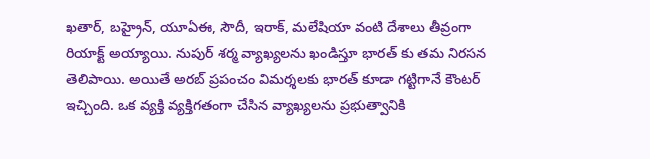ఖతార్, బహ్రైన్, యూఏఈ, సౌదీ, ఇరాక్, మలేషియా వంటి దేశాలు తీవ్రంగా రియాక్ట్ అయ్యాయి. నుపుర్ శర్మ వ్యాఖ్యలను ఖండిస్తూ భారత్ కు తమ నిరసన తెలిపాయి. అయితే అరబ్ ప్రపంచం విమర్శలకు భారత్ కూడా గట్టిగానే కౌంటర్ ఇచ్చింది. ఒక వ్యక్తి వ్యక్తిగతంగా చేసిన వ్యాఖ్యలను ప్రభుత్వానికి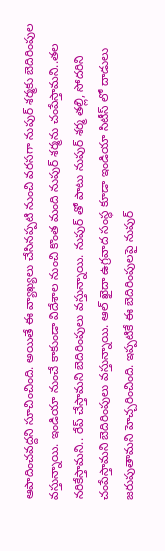ఆపాదించవద్దని సూచించింది. అయితే ఈ వ్యాఖ్యలు చేసినప్పటి నుంచి వరసగా నుపుర్ శర్మకు బెదిరింపుల వస్తున్నాయి. ఇండియా నుంచే కాకుండా విదేశాల నుంచి కొంత మంది నుపుర్ శర్మను చంపేస్తామని..తల నరికేస్తామని.. రేప్ చేస్తామని బెదిరింపులు వస్తున్నాయి. నుపుర్ తో పాటు నుపుర్ శర్మ తల్లి, సోదరిని చంపేస్తామని బెదిరింపులు వస్తున్నాయి. ఆల్ ఖైదా ఉగ్రవాద సంస్థ కూడా ఇండియా సిటీస్ లో దాడులు జరుపుతామని హెచ్చరించింది. ఇప్పటికే ఈ బెదిరింపులపై నుపుర్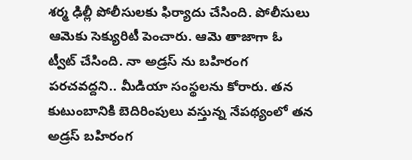శర్మ ఢిల్లీ పోలీసులకు ఫిర్యాదు చేసింది. పోలీసులు ఆమెకు సెక్యురిటీ పెంచారు. ఆమె తాజాగా ఓ ట్వీట్ చేసింది. నా అడ్రస్ ను బహిరంగ పరచవద్దని.. మీడియా సంస్థలను కోరారు. తన కుటుంబానికి బెదిరింపులు వస్తున్న నేపథ్యంలో తన అడ్రస్ బహిరంగ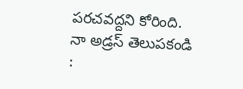పరచవద్దని కోరింది.
నా అడ్రస్ తెలుపకండి :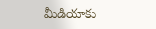మీడియాకు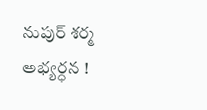నుపుర్ శర్మ అభ్యర్ధన !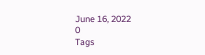June 16, 2022
0
Tags